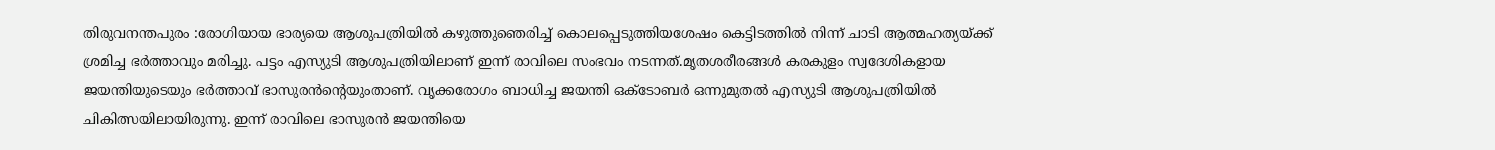തിരുവനന്തപുരം :രോഗിയായ ഭാര്യയെ ആശുപത്രിയിൽ കഴുത്തുഞെരിച്ച് കൊലപ്പെടുത്തിയശേഷം കെട്ടിടത്തിൽ നിന്ന് ചാടി ആത്മഹത്യയ്ക്ക് ശ്രമിച്ച ഭർത്താവും മരിച്ചു. പട്ടം എസ്യുടി ആശുപത്രിയിലാണ് ഇന്ന് രാവിലെ സംഭവം നടന്നത്.മൃതശരീരങ്ങൾ കരകുളം സ്വദേശികളായ ജയന്തിയുടെയും ഭർത്താവ് ഭാസുരൻന്റെയുംതാണ്. വൃക്കരോഗം ബാധിച്ച ജയന്തി ഒക്ടോബർ ഒന്നുമുതൽ എസ്യുടി ആശുപത്രിയിൽ ചികിത്സയിലായിരുന്നു. ഇന്ന് രാവിലെ ഭാസുരൻ ജയന്തിയെ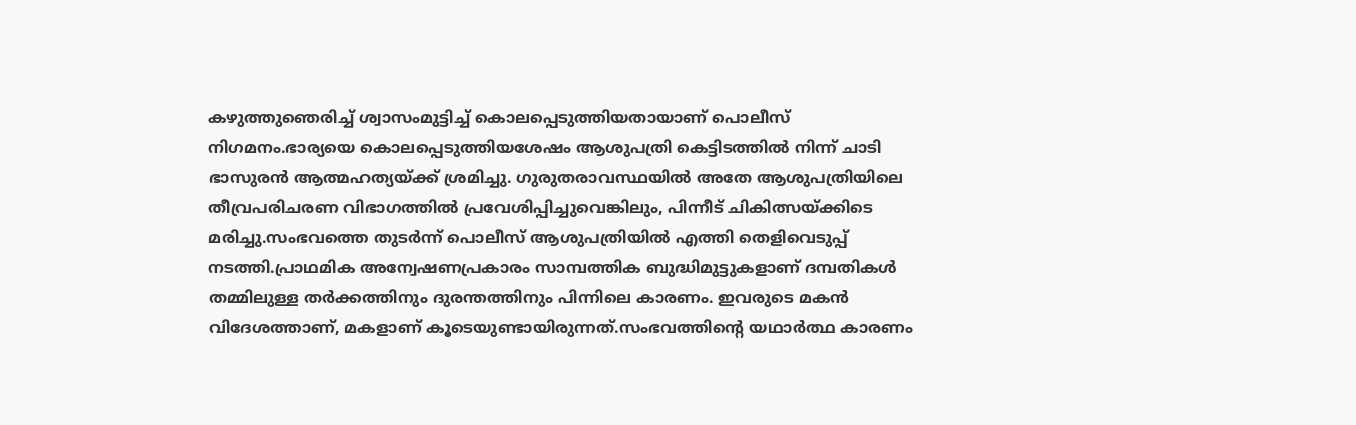കഴുത്തുഞെരിച്ച് ശ്വാസംമുട്ടിച്ച് കൊലപ്പെടുത്തിയതായാണ് പൊലീസ് നിഗമനം.ഭാര്യയെ കൊലപ്പെടുത്തിയശേഷം ആശുപത്രി കെട്ടിടത്തിൽ നിന്ന് ചാടി ഭാസുരൻ ആത്മഹത്യയ്ക്ക് ശ്രമിച്ചു. ഗുരുതരാവസ്ഥയിൽ അതേ ആശുപത്രിയിലെ തീവ്രപരിചരണ വിഭാഗത്തിൽ പ്രവേശിപ്പിച്ചുവെങ്കിലും, പിന്നീട് ചികിത്സയ്ക്കിടെ മരിച്ചു.സംഭവത്തെ തുടർന്ന് പൊലീസ് ആശുപത്രിയിൽ എത്തി തെളിവെടുപ്പ് നടത്തി.പ്രാഥമിക അന്വേഷണപ്രകാരം സാമ്പത്തിക ബുദ്ധിമുട്ടുകളാണ് ദമ്പതികൾ തമ്മിലുള്ള തർക്കത്തിനും ദുരന്തത്തിനും പിന്നിലെ കാരണം. ഇവരുടെ മകൻ വിദേശത്താണ്, മകളാണ് കൂടെയുണ്ടായിരുന്നത്.സംഭവത്തിന്റെ യഥാർത്ഥ കാരണം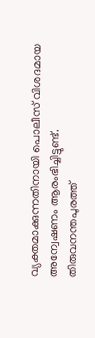വ്യക്തമാക്കുന്നതിനായി പൊലീസ് വിശദമായ അന്വേഷണം ആരംഭിച്ചിട്ടുണ്ട്.
തിരുവനന്തപുരത്ത്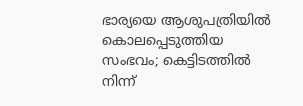ഭാര്യയെ ആശുപത്രിയിൽ കൊലപ്പെടുത്തിയ സംഭവം; കെട്ടിടത്തിൽ നിന്ന്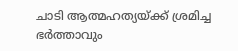ചാടി ആത്മഹത്യയ്ക്ക് ശ്രമിച്ച ഭർത്താവും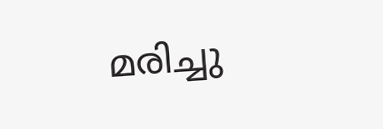മരിച്ചു